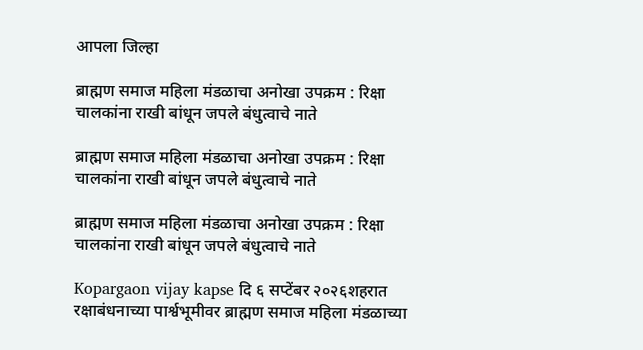आपला जिल्हा

ब्राह्मण समाज महिला मंडळाचा अनोखा उपक्रम : रिक्षा चालकांना राखी बांधून जपले बंधुत्वाचे नाते

ब्राह्मण समाज महिला मंडळाचा अनोखा उपक्रम : रिक्षा चालकांना राखी बांधून जपले बंधुत्वाचे नाते

ब्राह्मण समाज महिला मंडळाचा अनोखा उपक्रम : रिक्षा चालकांना राखी बांधून जपले बंधुत्वाचे नाते

Kopargaon vijay kapse दि ६ सप्टेंबर २०२६शहरात रक्षाबंधनाच्या पार्श्वभूमीवर ब्राह्मण समाज महिला मंडळाच्या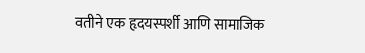वतीने एक हृदयस्पर्शी आणि सामाजिक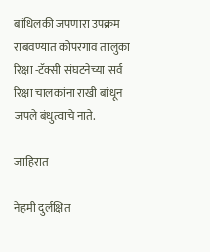बांधिलकी जपणारा उपक्रम राबवण्यात कोपरगाव तालुका रिक्षा -टॅक्सी संघटनेच्या सर्व रिक्षा चालकांना राखी बांधून जपले बंधुत्वाचे नाते.

जाहिरात

नेहमी दुर्लक्षित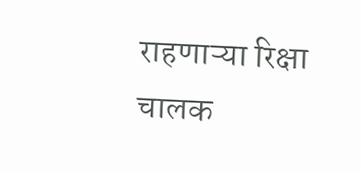राहणाऱ्या रिक्षा चालक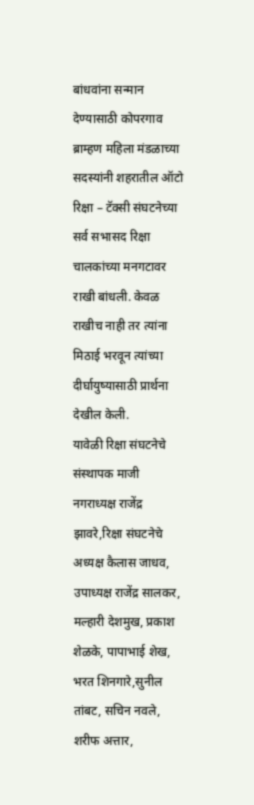बांधवांना सन्मान देण्यासाठी कोपरगाव ब्राम्हण महिला मंडळाच्या सदस्यांनी शहरातील ऑटो रिक्षा – टॅक्सी संघटनेच्या सर्व सभासद रिक्षा चालकांच्या मनगटावर राखी बांधली. केवळ राखीच नाही तर त्यांना मिठाई भरवून त्यांच्या दीर्घायुष्यासाठी प्रार्थना देखील केली.
यावेळी रिक्षा संघटनेचे संस्थापक माजी नगराध्यक्ष राजेंद्र झावरे,रिक्षा संघटनेचे अध्यक्ष कैलास जाधव, उपाध्यक्ष राजेंद्र सालकर, मल्हारी देशमुख, प्रकाश शेळके, पापाभाई शेख, भरत शिनगारे,सुनील तांबट, सचिन नवले, शरीफ अत्तार,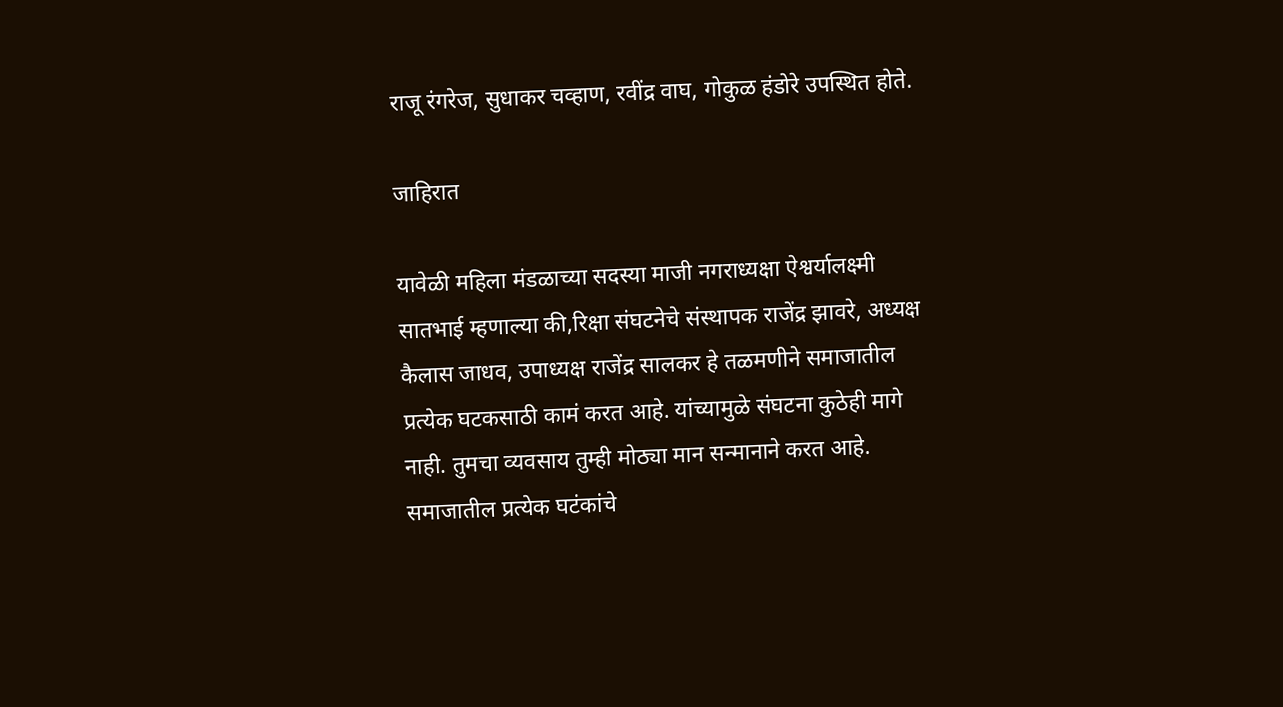राजू रंगरेज, सुधाकर चव्हाण, रवींद्र वाघ, गोकुळ हंडोरे उपस्थित होते.

जाहिरात

यावेळी महिला मंडळाच्या सदस्या माजी नगराध्यक्षा ऐश्वर्यालक्ष्मी सातभाई म्हणाल्या की,रिक्षा संघटनेचे संस्थापक राजेंद्र झावरे, अध्यक्ष कैलास जाधव, उपाध्यक्ष राजेंद्र सालकर हे तळमणीने समाजातील प्रत्येक घटकसाठी कामं करत आहे. यांच्यामुळे संघटना कुठेही मागे नाही. तुमचा व्यवसाय तुम्ही मोठ्या मान सन्मानाने करत आहे. समाजातील प्रत्येक घटंकांचे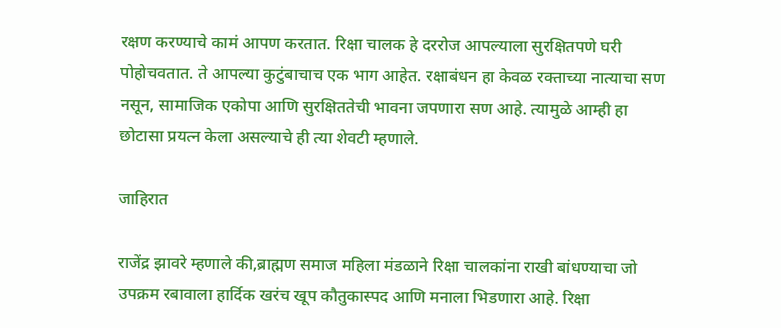रक्षण करण्याचे कामं आपण करतात. रिक्षा चालक हे दररोज आपल्याला सुरक्षितपणे घरी पोहोचवतात. ते आपल्या कुटुंबाचाच एक भाग आहेत. रक्षाबंधन हा केवळ रक्ताच्या नात्याचा सण नसून, सामाजिक एकोपा आणि सुरक्षिततेची भावना जपणारा सण आहे. त्यामुळे आम्ही हा छोटासा प्रयत्न केला असल्याचे ही त्या शेवटी म्हणाले.

जाहिरात

राजेंद्र झावरे म्हणाले की,ब्राह्मण समाज महिला मंडळाने रिक्षा चालकांना राखी बांधण्याचा जो उपक्रम रबावाला हार्दिक खरंच खूप कौतुकास्पद आणि मनाला भिडणारा आहे. रिक्षा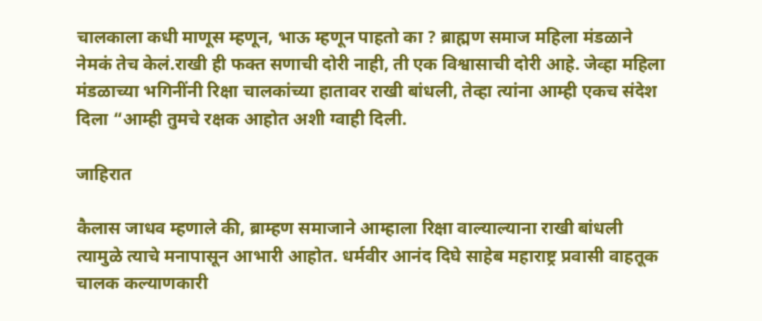चालकाला कधी माणूस म्हणून, भाऊ म्हणून पाहतो का ? ब्राह्मण समाज महिला मंडळाने नेमकं तेच केलं.राखी ही फक्त सणाची दोरी नाही, ती एक विश्वासाची दोरी आहे. जेव्हा महिला मंडळाच्या भगिनींनी रिक्षा चालकांच्या हातावर राखी बांधली, तेव्हा त्यांना आम्ही एकच संदेश दिला “आम्ही तुमचे रक्षक आहोत अशी ग्वाही दिली.

जाहिरात

कैलास जाधव म्हणाले की, ब्राम्हण समाजाने आम्हाला रिक्षा वाल्याल्याना राखी बांधली त्यामुळे त्याचे मनापासून आभारी आहोत. धर्मवीर आनंद दिघे साहेब महाराष्ट्र प्रवासी वाहतूक चालक कल्याणकारी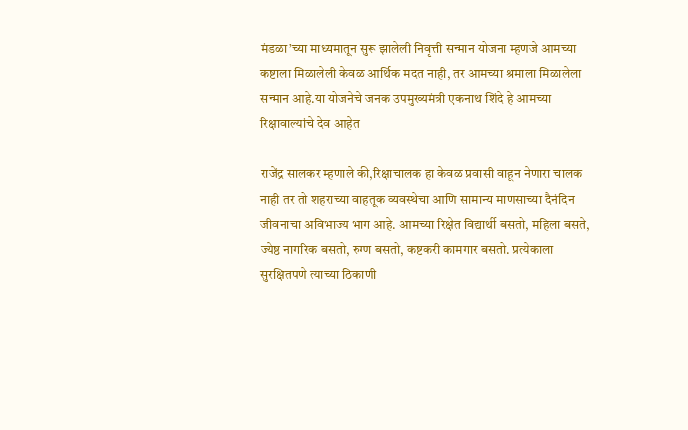मंडळा’च्या माध्यमातून सुरू झालेली निवृत्ती सन्मान योजना म्हणजे आमच्या कष्टाला मिळालेली केवळ आर्थिक मदत नाही, तर आमच्या श्रमाला मिळालेला सन्मान आहे.या योजनेचे जनक उपमुख्यमंत्री एकनाथ शिंदे हे आमच्या रिक्षावाल्यांचे देव आहेत

राजेंद्र सालकर म्हणाले की,रिक्षाचालक हा केवळ प्रवासी वाहून नेणारा चालक नाही तर तो शहराच्या वाहतूक व्यवस्थेचा आणि सामान्य माणसाच्या दैनंदिन जीवनाचा अविभाज्य भाग आहे. आमच्या रिक्षेत विद्यार्थी बसतो, महिला बसते, ज्येष्ठ नागरिक बसतो, रुग्ण बसतो, कष्टकरी कामगार बसतो. प्रत्येकाला सुरक्षितपणे त्याच्या ठिकाणी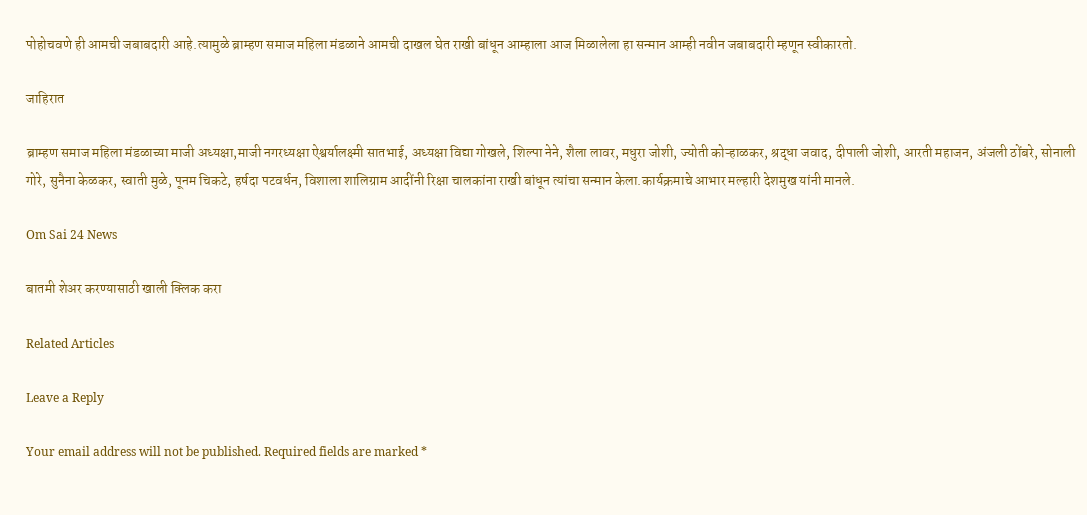पोहोचवणे ही आमची जबाबदारी आहे.त्यामुळे ब्राम्हण समाज महिला मंडळाने आमची दाखल घेत राखी बांधून आम्हाला आज मिळालेला हा सन्मान आम्ही नवीन जबाबदारी म्हणून स्वीकारतो.

जाहिरात

ब्राम्हण समाज महिला मंडळाच्या माजी अध्यक्षा,माजी नगरध्यक्षा ऐश्वर्यालक्ष्मी सातभाई, अध्यक्षा विद्या गोखले, शिल्पा नेने, शैला लावर, मधुरा जोशी, ज्योती कोऱ्हाळकर, श्रद्धा जवाद, दीपाली जोशी, आरती महाजन, अंजली ठोंबरे, सोनाली गोरे, सुनैना केळकर, स्वाती मुळे, पूनम चिकटे, हर्षदा पटवर्धन, विशाला शालिग्राम आदींनी रिक्षा चालकांना राखी बांधून त्यांचा सन्मान केला.कार्यक्रमाचे आभार मल्हारी देशमुख यांनी मानले.

Om Sai 24 News

बातमी शेअर करण्यासाठी खाली क्लिक करा

Related Articles

Leave a Reply

Your email address will not be published. Required fields are marked *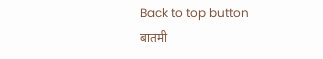Back to top button
बातमी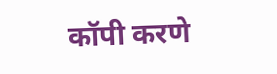कॉपी करणे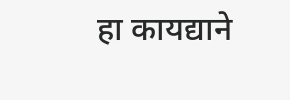हा कायद्याने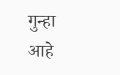गुन्हा आहे